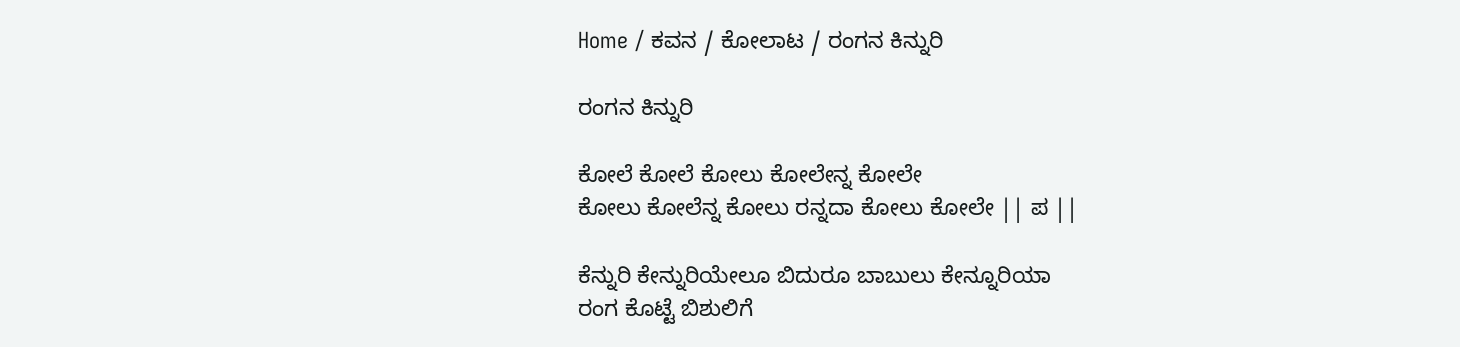Home / ಕವನ / ಕೋಲಾಟ / ರಂಗನ ಕಿನ್ನುರಿ

ರಂಗನ ಕಿನ್ನುರಿ

ಕೋಲೆ ಕೋಲೆ ಕೋಲು ಕೋಲೇನ್ನ ಕೋಲೇ
ಕೋಲು ಕೋಲೆನ್ನ ಕೋಲು ರನ್ನದಾ ಕೋಲು ಕೋಲೇ || ಪ ||

ಕೆನ್ನುರಿ ಕೇನ್ನುರಿಯೇಲೂ ಬಿದುರೂ ಬಾಬುಲು ಕೇನ್ನೂರಿಯಾ
ರಂಗ ಕೊಟ್ಟೆ ಬಿಶುಲಿಗೆ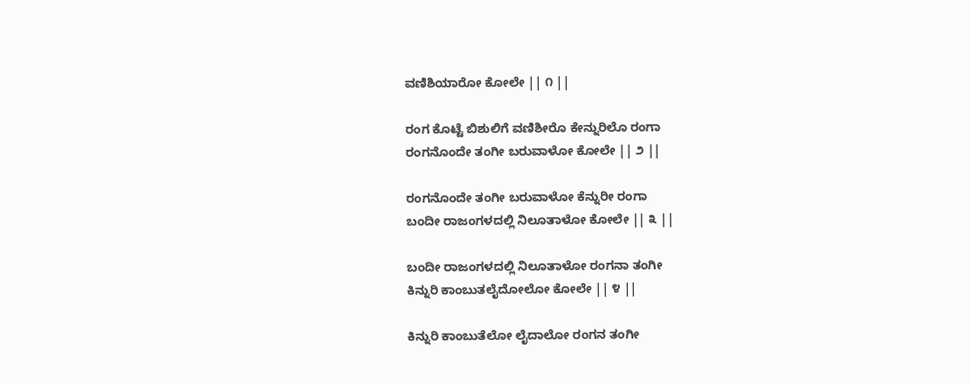ವಣಿಶಿಯಾರೋ ಕೋಲೇ || ೧ ||

ರಂಗ ಕೊಟ್ಟೆ ಬಿಶುಲಿಗೆ ವಣಿಶೀರೊ ಕೇನ್ನುರಿಲೊ ರಂಗಾ
ರಂಗನೊಂದೇ ತಂಗೀ ಬರುವಾಳೋ ಕೋಲೇ || ೨ ||

ರಂಗನೊಂದೇ ತಂಗೀ ಬರುವಾಳೋ ಕೆನ್ನುರೀ ರಂಗಾ
ಬಂದೀ ರಾಜಂಗಳದಲ್ಲಿ ನಿಲೂತಾಳೋ ಕೋಲೇ || ೩ ||

ಬಂದೀ ರಾಜಂಗಳದಲ್ಲಿ ನಿಲೂತಾಳೋ ರಂಗನಾ ತಂಗೀ
ಕಿನ್ನುರಿ ಕಾಂಬುತಲೈದೋಲೋ ಕೋಲೇ || ೪ ||

ಕಿನ್ನುರಿ ಕಾಂಬುತೆಲೋ ಲೈದಾಲೋ ರಂಗನ ತಂಗೀ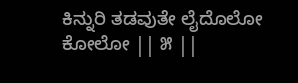ಕಿನ್ನುರಿ ತಡವುತೇ ಲೈದೊಲೋ ಕೋಲೋ || ೫ ||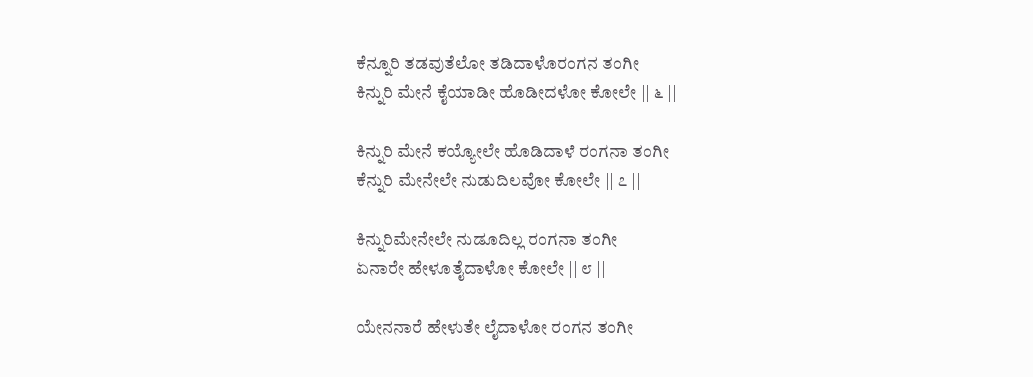ಕೆನ್ನೂರಿ ತಡವುತೆಲೋ ತಡಿದಾಳೊರಂಗನ ತಂಗೀ
ಕಿನ್ನುರಿ ಮೇನೆ ಕೈಯಾಡೀ ಹೊಡೀದಳೋ ಕೋಲೇ || ೬ ||

ಕಿನ್ನುರಿ ಮೇನೆ ಕಯ್ಯೋಲೇ ಹೊಡಿದಾಳೆ ರಂಗನಾ ತಂಗೀ
ಕೆನ್ನುರಿ ಮೇನೇಲೇ ನುಡುದಿಲವೋ ಕೋಲೇ || ೭ ||

ಕಿನ್ನುರಿಮೇನೇಲೇ ನುಡೂದಿಲ್ಲ ರಂಗನಾ ತಂಗೀ
ಏನಾರೇ ಹೇಳೂತೈದಾಳೋ ಕೋಲೇ || ೮ ||

ಯೇನನಾರೆ ಹೇಳುತೇ ಲೈದಾಳೋ ರಂಗನ ತಂಗೀ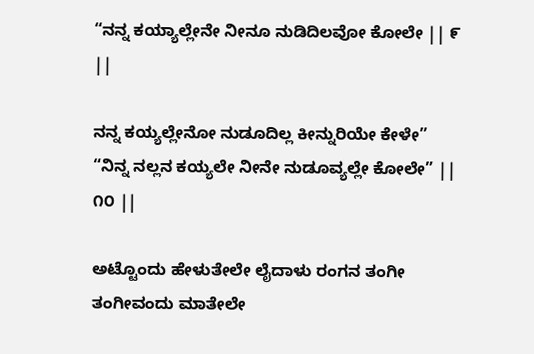“ನನ್ನ ಕಯ್ಯಾಲ್ಲೇನೇ ನೀನೂ ನುಡಿದಿಲವೋ ಕೋಲೇ || ೯ ||

ನನ್ನ ಕಯ್ಯಲ್ಲೇನೋ ನುಡೂದಿಲ್ಲ ಕೀನ್ನುರಿಯೇ ಕೇಳೇ”
“ನಿನ್ನ ನಲ್ಲನ ಕಯ್ಯಲೇ ನೀನೇ ನುಡೂವ್ಯಲ್ಲೇ ಕೋಲೇ” || ೧೦ ||

ಅಟ್ಟೊಂದು ಹೇಳುತೇಲೇ ಲೈದಾಳು ರಂಗನ ತಂಗೀ
ತಂಗೀವಂದು ಮಾತೇಲೇ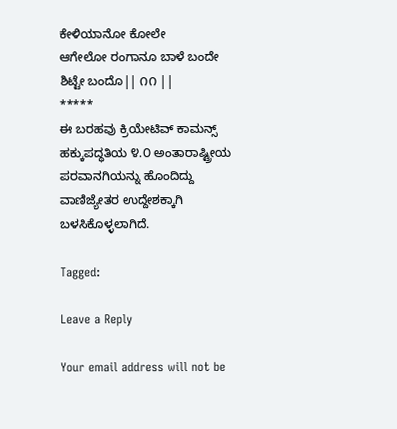ಕೇಳಿಯಾನೋ ಕೋಲೇ
ಆಗೇಲೋ ರಂಗಾನೂ ಬಾಳೆ ಬಂದೇ ಶಿಟ್ಟೇ ಬಂದೊ|| ೧೧ ||
*****
ಈ ಬರಹವು ಕ್ರಿಯೇಟಿವ್ ಕಾಮನ್ಸ್ ಹಕ್ಕುಪದ್ಧತಿಯ ೪.೦ ಅಂತಾರಾಷ್ಟ್ರೀಯ ಪರವಾನಗಿಯನ್ನು ಹೊಂದಿದ್ದು ವಾಣಿಜ್ಯೇತರ ಉದ್ದೇಶಕ್ಕಾಗಿ ಬಳಸಿಕೊಳ್ಳಲಾಗಿದೆ.

Tagged:

Leave a Reply

Your email address will not be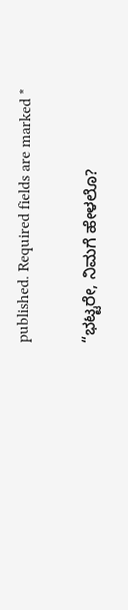published. Required fields are marked *

“ಭಟ್ಟರೇ, ನಿಮಗೆ ಹೇಳಲೊ?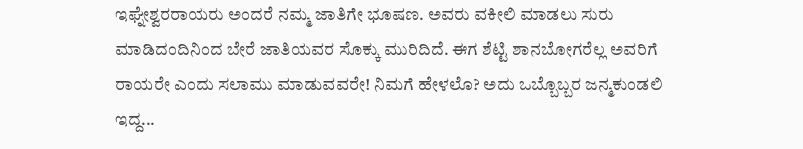ಇಘ್ನೇಶ್ವರರಾಯರು ಅಂದರೆ ನಮ್ಮ ಜಾತಿಗೇ ಭೂಷಣ. ಅವರು ವಕೀಲಿ ಮಾಡಲು ಸುರು ಮಾಡಿದಂದಿನಿಂದ ಬೇರೆ ಜಾತಿಯವರ ಸೊಕ್ಕು ಮುರಿದಿದೆ. ಈಗ ಶೆಟ್ಟಿ ಶಾನಬೋಗರೆಲ್ಲ ಅವರಿಗೆ ರಾಯರೇ ಎಂದು ಸಲಾಮು ಮಾಡುವವರೇ! ನಿಮಗೆ ಹೇಳಲೊ? ಅದು ಒಬ್ಬೊಬ್ಬರ ಜನ್ಮಕುಂಡಲಿ ಇದ್ದ...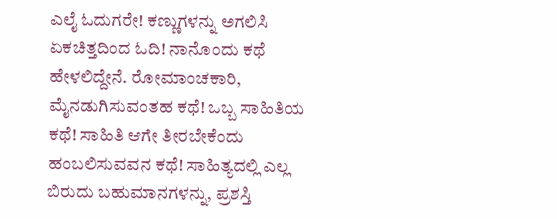ಎಲೈ ಓದುಗರೇ! ಕಣ್ಣುಗಳನ್ನು ಅಗಲಿಸಿ ಏಕಚಿತ್ತದಿಂದ ಓದಿ! ನಾನೊಂದು ಕಥೆ ಹೇಳಲಿದ್ದೇನೆ. ರೋಮಾಂಚಕಾರಿ, ಮೈನಡುಗಿಸುವಂತಹ ಕಥೆ! ಒಬ್ಬ ಸಾಹಿತಿಯ ಕಥೆ! ಸಾಹಿತಿ ಆಗೇ ತೀರಬೇಕೆಂದು ಹಂಬಲಿಸುವವನ ಕಥೆ! ಸಾಹಿತ್ಯದಲ್ಲಿ ಎಲ್ಲ ಬಿರುದು ಬಹುಮಾನಗಳನ್ನು, ಪ್ರಶಸ್ತಿ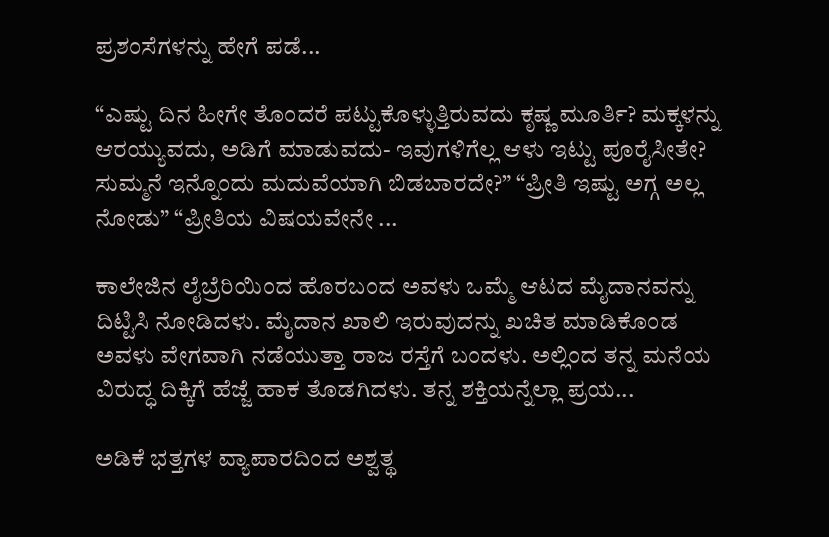ಪ್ರಶಂಸೆಗಳನ್ನು ಹೇಗೆ ಪಡೆ...

“ಎಷ್ಟು ದಿನ ಹೀಗೇ ತೊಂದರೆ ಪಟ್ಟುಕೊಳ್ಳುತ್ತಿರುವದು ಕೃಷ್ಣ ಮೂರ್ತಿ? ಮಕ್ಕಳನ್ನು ಆರಯ್ಯುವದು, ಅಡಿಗೆ ಮಾಡುವದು- ಇವುಗಳಿಗೆಲ್ಲ ಆಳು ಇಟ್ಟು ಪೂರೈಸೀತೇ? ಸುಮ್ಮನೆ ಇನ್ನೊಂದು ಮದುವೆಯಾಗಿ ಬಿಡಬಾರದೇ?” “ಪ್ರೀತಿ ಇಷ್ಟು ಅಗ್ಗ ಅಲ್ಲ ನೋಡು” “ಪ್ರೀತಿಯ ವಿಷಯವೇನೇ ...

ಕಾಲೇಜಿನ ಲೈಬ್ರೆರಿಯಿಂದ ಹೊರಬಂದ ಅವಳು ಒಮ್ಮೆ ಆಟದ ಮೈದಾನವನ್ನು ದಿಟ್ಟಿಸಿ ನೋಡಿದಳು. ಮೈದಾನ ಖಾಲಿ ಇರುವುದನ್ನು ಖಚಿತ ಮಾಡಿಕೊಂಡ ಅವಳು ವೇಗವಾಗಿ ನಡೆಯುತ್ತಾ ರಾಜ ರಸ್ತೆಗೆ ಬಂದಳು. ಅಲ್ಲಿಂದ ತನ್ನ ಮನೆಯ ವಿರುದ್ಧ ದಿಕ್ಕಿಗೆ ಹೆಜ್ಜೆ ಹಾಕ ತೊಡಗಿದಳು. ತನ್ನ ಶಕ್ತಿಯನ್ನೆಲ್ಲಾ ಪ್ರಯ...

ಅಡಿಕೆ ಭತ್ತಗಳ ವ್ಯಾಪಾರದಿಂದ ಅಶ್ವತ್ಥ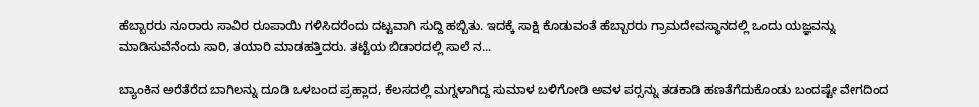ಹೆಬ್ಬಾರರು ನೂರಾರು ಸಾವಿರ ರೂಪಾಯಿ ಗಳಿಸಿದರೆಂದು ದಟ್ಟವಾಗಿ ಸುದ್ದಿ ಹಬ್ಬಿತು. ಇದಕ್ಕೆ ಸಾಕ್ಷಿ ಕೊಡುವಂತೆ ಹೆಬ್ಬಾರರು ಗ್ರಾಮದೇವಸ್ಥಾನದಲ್ಲಿ ಒಂದು ಯಜ್ಞವನ್ನು ಮಾಡಿಸುವೆನೆಂದು ಸಾರಿ, ತಯಾರಿ ಮಾಡಹತ್ತಿದರು. ತಟ್ಟೆಯ ಬಿಡಾರದಲ್ಲಿ ಸಾಲೆ ನ...

ಬ್ಯಾಂಕಿನ ಅರೆತೆರೆದ ಬಾಗಿಲನ್ನು ದೂಡಿ ಒಳಬಂದ ಪ್ರಹ್ಲಾದ, ಕೆಲಸದಲ್ಲಿ ಮಗ್ನಳಾಗಿದ್ದ ಸುಮಾಳ ಬಳಿಗೋಡಿ ಅವಳ ಪರ್‍ಸನ್ನು ತಡಕಾಡಿ ಹಣತೆಗೆದುಕೊಂಡು ಬಂದಷ್ಟೇ ವೇಗದಿಂದ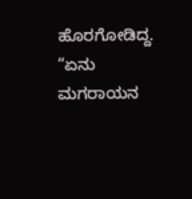ಹೊರಗೋಡಿದ್ದ. “ಏನು ಮಗರಾಯನ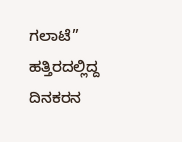ಗಲಾಟೆ” ಹತ್ತಿರದಲ್ಲಿದ್ದ ದಿನಕರನ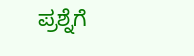ಪ್ರಶ್ನೆಗೆ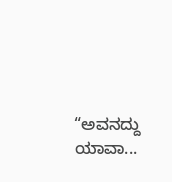“ಅವನದ್ದು ಯಾವಾ...